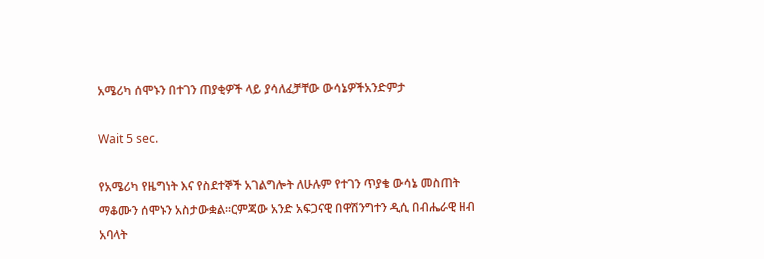አሜሪካ ሰሞኑን በተገን ጠያቂዎች ላይ ያሳለፈቻቸው ውሳኔዎችአንድምታ

Wait 5 sec.

የአሜሪካ የዜግነት እና የስደተኞች አገልግሎት ለሁሉም የተገን ጥያቄ ውሳኔ መስጠት ማቆሙን ሰሞኑን አስታውቋል።ርምጃው አንድ አፍጋናዊ በዋሽንግተን ዲሲ በብሔራዊ ዘብ አባላት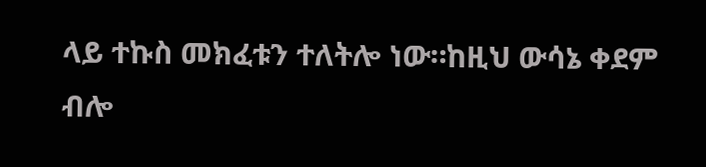ላይ ተኩስ መክፈቱን ተለትሎ ነው።ከዚህ ውሳኔ ቀደም ብሎ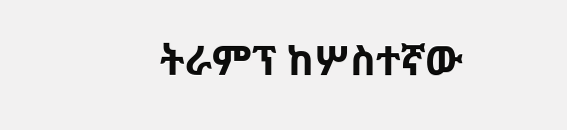ትራምፕ ከሦስተኛው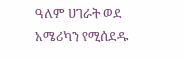ዓለም ሀገራት ወደ አሜሪካን የሚሰደዱ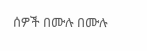ሰዎች በሙሉ በሙሉ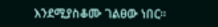እንደሚያስቆሙ ገልፀው ነበር።